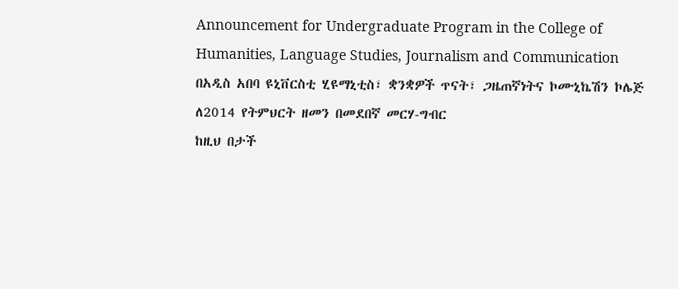Announcement for Undergraduate Program in the College of Humanities, Language Studies, Journalism and Communication
በአዲስ አበባ ዩኒቨርስቲ ሂዩማኒቲስ፣ ቋንቋዎች ጥናት፣ ጋዜጠኛነትና ኮሙኒኬሽን ኮሌጅ ለ2014 የትምህርት ዘመን በመደበኛ መርሃ-ግብር
ከዚህ በታች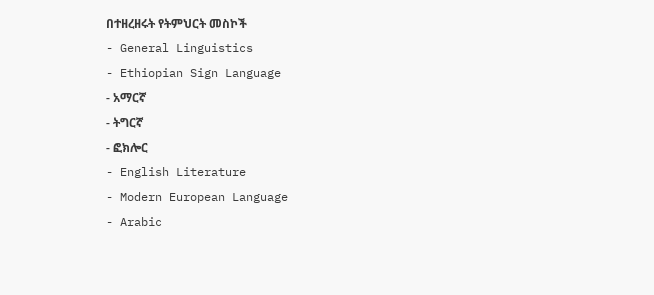በተዘረዘሩት የትምህርት መስኮች
- General Linguistics
- Ethiopian Sign Language
- አማርኛ
- ትግርኛ
- ፎክሎር
- English Literature
- Modern European Language
- Arabic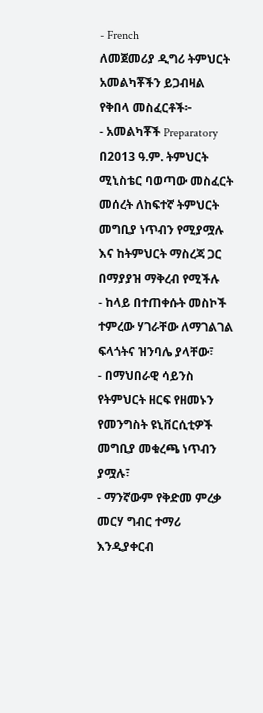- French
ለመጀመሪያ ዲግሪ ትምህርት አመልካቾችን ይጋብዛል
የቅበላ መስፈርቶች፦
- አመልካቾች Preparatory በ2013 ዓ.ም. ትምህርት ሚኒስቴር ባወጣው መስፈርት መሰረት ለከፍተኛ ትምህርት መግቢያ ነጥብን የሚያሟሉ እና ከትምህርት ማስረጃ ጋር በማያያዝ ማቅረብ የሚችሉ
- ከላይ በተጠቀሱት መስኮች ተምረው ሃገራቸው ለማገልገል ፍላጎትና ዝንባሌ ያላቸው፣
- በማህበራዊ ሳይንስ የትምህርት ዘርፍ የዘመኑን የመንግስት ዩኒቨርሲቲዎች መግቢያ መቁረጫ ነጥብን ያሟሉ፣
- ማንኛውም የቅድመ ምረቃ መርሃ ግብር ተማሪ እንዲያቀርብ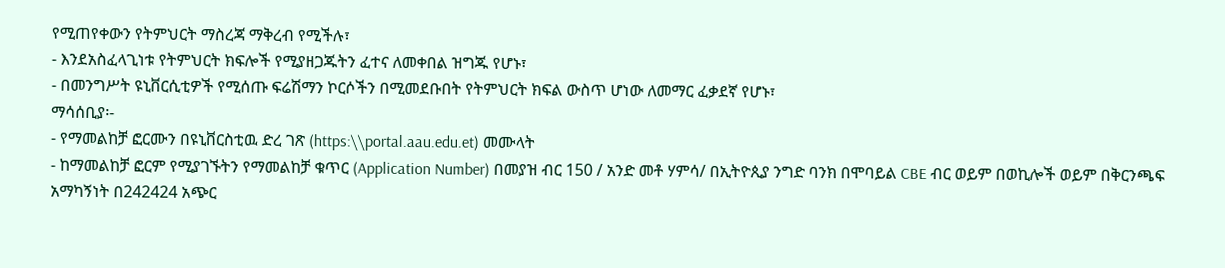የሚጠየቀውን የትምህርት ማስረጃ ማቅረብ የሚችሉ፣
- እንደአስፈላጊነቱ የትምህርት ክፍሎች የሚያዘጋጁትን ፈተና ለመቀበል ዝግጁ የሆኑ፣
- በመንግሥት ዩኒቨርሲቲዎች የሚሰጡ ፍሬሽማን ኮርሶችን በሚመደቡበት የትምህርት ክፍል ውስጥ ሆነው ለመማር ፈቃደኛ የሆኑ፣
ማሳሰቢያ፡-
- የማመልከቻ ፎርሙን በዩኒቨርስቲዉ ድረ ገጽ (https:\\portal.aau.edu.et) መሙላት
- ከማመልከቻ ፎርም የሚያገኙትን የማመልከቻ ቁጥር (Application Number) በመያዝ ብር 150 / አንድ መቶ ሃምሳ/ በኢትዮጲያ ንግድ ባንክ በሞባይል CBE ብር ወይም በወኪሎች ወይም በቅርንጫፍ አማካኝነት በ242424 አጭር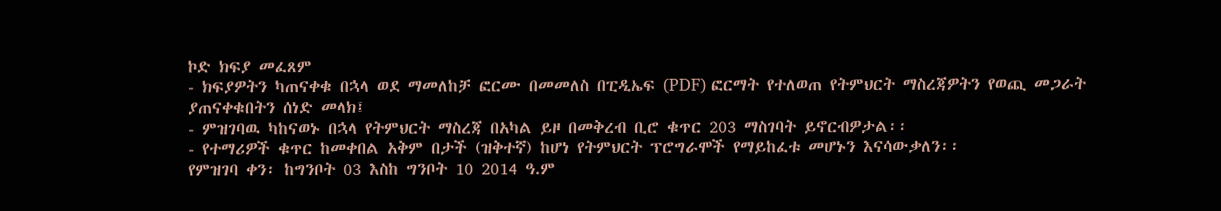ኮድ ክፍያ መፈጸም
- ክፍያዎትን ካጠናቀቁ በኋላ ወደ ማመለከቻ ፎርሙ በመመለስ በፒዲኤፍ (PDF) ፎርማት የተለወጠ የትምህርት ማስረጃዎትን የወጪ መጋራት ያጠናቀቁበትን ሰነድ መላክ፤
- ምዝገባዉ ካከናወኑ በኋላ የትምህርት ማስረጃ በአካል ይዞ በመቅረብ ቢሮ ቁጥር 203 ማስገባት ይኖርብዎታል፡፡
- የተማሪዎች ቁጥር ከመቀበል አቅም በታች (ዝቅተኛ) ከሆነ የትምህርት ፕሮግራሞች የማይከፈቱ መሆኑን እናሳውቃለን፡፡
የምዝገባ ቀን፡ ከግንቦት 03 እስከ ግንቦት 10 2014 ዓ.ም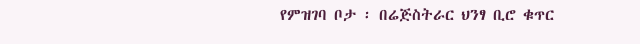የምዝገባ ቦታ ፡ በሬጅስትራር ህንፃ ቢሮ ቁጥር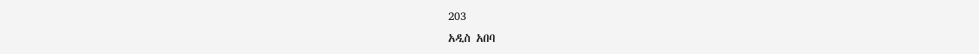203
አዲስ አበባ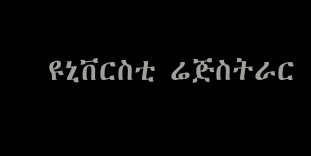ዩኒቨርስቲ ሬጅስትራር